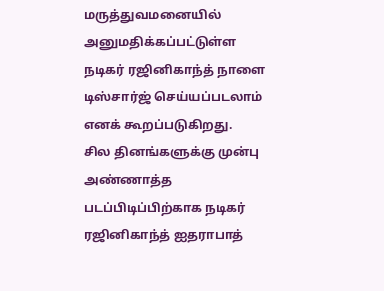மருத்துவமனையில் அனுமதிக்கப்பட்டுள்ள நடிகர் ரஜினிகாந்த் நாளை டிஸ்சார்ஜ் செய்யப்படலாம் எனக் கூறப்படுகிறது.
சில தினங்களுக்கு முன்பு அண்ணாத்த படப்பிடிப்பிற்காக நடிகர் ரஜினிகாந்த் ஐதராபாத்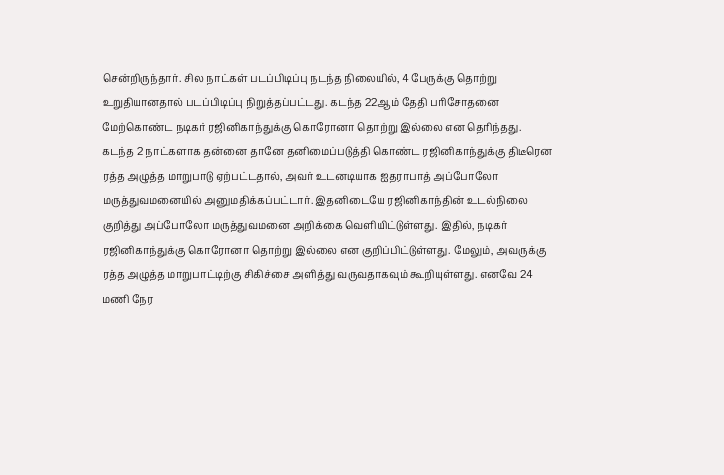சென்றிருந்தார். சில நாட்கள் படப்பிடிப்பு நடந்த நிலையில், 4 பேருக்கு தொற்று உறுதியானதால் படப்பிடிப்பு நிறுத்தப்பட்டது. கடந்த 22ஆம் தேதி பரிசோதனை மேற்கொண்ட நடிகர் ரஜினிகாந்துக்கு கொரோனா தொற்று இல்லை என தெரிந்தது. கடந்த 2 நாட்களாக தன்னை தானே தனிமைப்படுத்தி கொண்ட ரஜினிகாந்துக்கு திடீரென ரத்த அழுத்த மாறுபாடு ஏற்பட்டதால், அவர் உடனடியாக ஐதராபாத் அப்போலோ மருத்துவமனையில் அனுமதிக்கப்பட்டார். இதனிடையே ரஜினிகாந்தின் உடல்நிலை குறித்து அப்போலோ மருத்துவமனை அறிக்கை வெளியிட்டுள்ளது. இதில், நடிகர் ரஜினிகாந்துக்கு கொரோனா தொற்று இல்லை என குறிப்பிட்டுள்ளது. மேலும், அவருக்கு ரத்த அழுத்த மாறுபாட்டிற்கு சிகிச்சை அளித்து வருவதாகவும் கூறியுள்ளது. எனவே 24 மணி நேர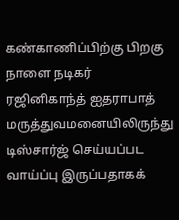கண்காணிப்பிற்கு பிறகு நாளை நடிகர் ரஜினிகாந்த் ஐதராபாத் மருத்துவமனையிலிருந்து டிஸ்சார்ஜ் செய்யப்பட வாய்ப்பு இருப்பதாகக்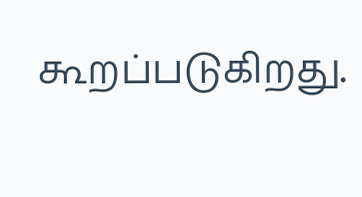கூறப்படுகிறது.